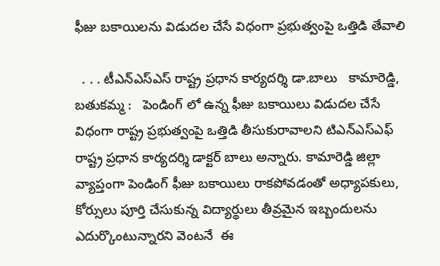ఫీజు బకాయిలను విడుదల చేసే విధంగా ప్రభుత్వంపై ఒత్తిడి తేవాలి

  . . . టీఎన్ఎస్ఎస్ రాష్ట్ర ప్రధాన కార్యదర్శి డా.బాలు   కామారెడ్డి, బతుకమ్మ :   పెండింగ్ లో ఉన్న ఫీజు బకాయిలు విడుదల చేసే విధంగా రాష్ట్ర ప్రభుత్వంపై ఒత్తిడి తీసుకురావాలని టిఎన్ఎస్ఎఫ్ రాష్ట్ర ప్రధాన కార్యదర్శి డాక్టర్ బాలు అన్నారు. కామారెడ్డి జిల్లా వ్యాప్తంగా పెండింగ్ ఫీజు బకాయిలు రాకపోవడంతో అధ్యాపకులు, కోర్సులు పూర్తి చేసుకున్న విద్యార్థులు తీవ్రమైన ఇబ్బందులను ఎదుర్కొంటున్నారని వెంటనే  ఈ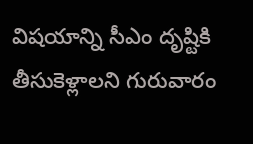విషయాన్ని సీఎం దృష్టికి తీసుకెళ్లాలని గురువారం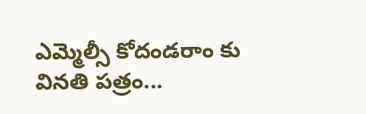ఎమ్మెల్సీ కోదండరాం కు వినతి పత్రం...